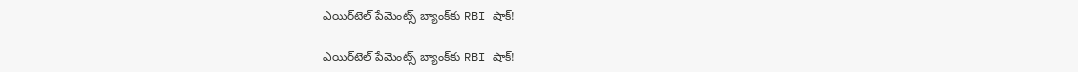ఎయిర్‌టెల్ పేమెంట్స్ బ్యాంక్‌కు RBI షాక్!

ఎయిర్‌టెల్ పేమెంట్స్ బ్యాంక్‌కు RBI షాక్!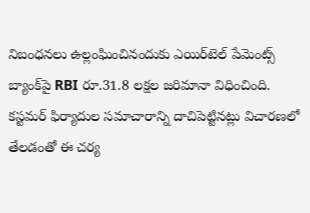నిబంధనలు ఉల్లంఘించినందుకు ఎయిర్‌టెల్ పేమెంట్స్ బ్యాంక్‌పై RBI రూ.31.8 లక్షల జరిమానా విధించింది. కస్టమర్ ఫిర్యాదుల సమాచారాన్ని దాచిపెట్టినట్లు విచారణలో తేలడంతో ఈ చర్య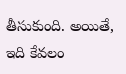తీసుకుంది. అయితే, ఇది కేవలం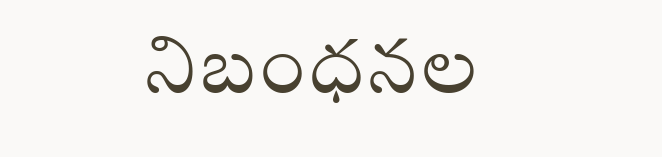నిబంధనల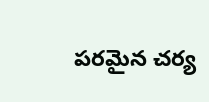పరమైన చర్య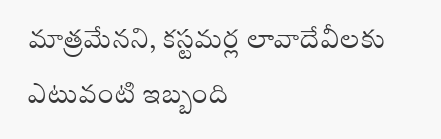మాత్రమేనని, కస్టమర్ల లావాదేవీలకు ఎటువంటి ఇబ్బంది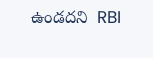ఉండదని  RBI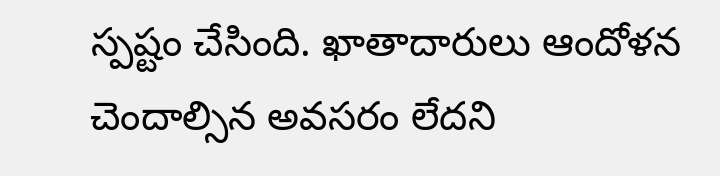స్పష్టం చేసింది. ఖాతాదారులు ఆందోళన చెందాల్సిన అవసరం లేదని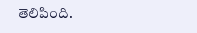తెలిపింది.